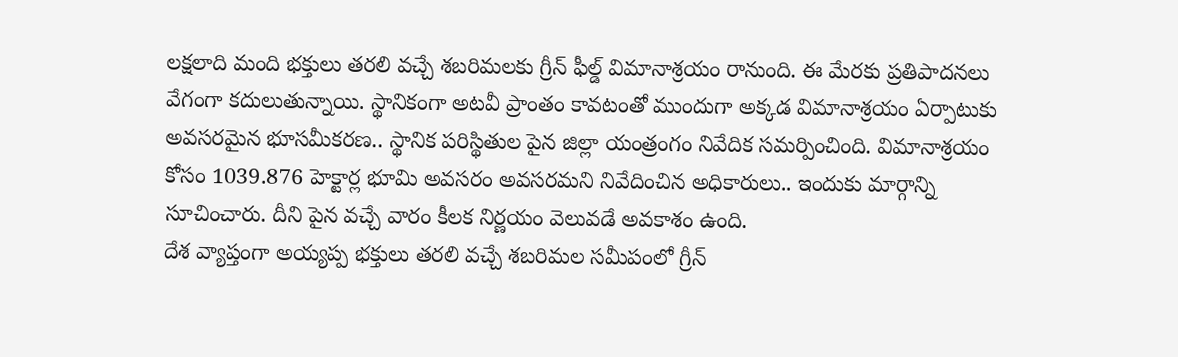లక్షలాది మంది భక్తులు తరలి వచ్చే శబరిమలకు గ్రీన్ ఫీల్డ్ విమానాశ్రయం రానుంది. ఈ మేరకు ప్రతిపాదనలు వేగంగా కదులుతున్నాయి. స్థానికంగా అటవీ ప్రాంతం కావటంతో ముందుగా అక్కడ విమానాశ్రయం ఏర్పాటుకు అవసరమైన భూసమీకరణ.. స్థానిక పరిస్థితుల పైన జిల్లా యంత్రంగం నివేదిక సమర్పించింది. విమానాశ్రయం కోసం 1039.876 హెక్టార్ల భూమి అవసరం అవసరమని నివేదించిన అధికారులు.. ఇందుకు మార్గాన్ని సూచించారు. దీని పైన వచ్చే వారం కీలక నిర్ణయం వెలువడే అవకాశం ఉంది.
దేశ వ్యాప్తంగా అయ్యప్ప భక్తులు తరలి వచ్చే శబరిమల సమీపంలో గ్రీన్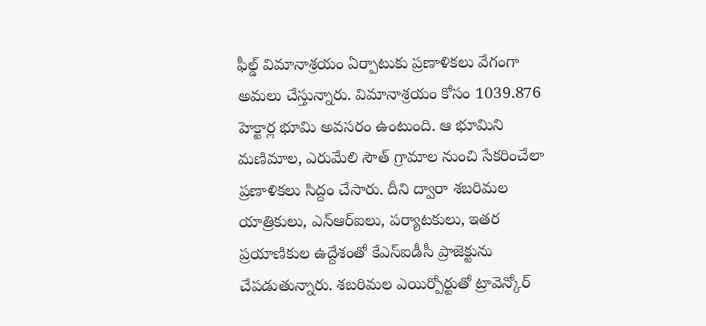ఫీల్డ్ విమానాశ్రయం ఏర్పాటుకు ప్రణాళికలు వేగంగా అమలు చేస్తున్నారు. విమానాశ్రయం కోసం 1039.876 హెక్టార్ల భూమి అవసరం ఉంటుంది. ఆ భూమిని మణిమాల, ఎరుమేలి సౌత్ గ్రామాల నుంచి సేకరించేలా ప్రణాళికలు సిద్దం చేసారు. దీని ద్వారా శబరిమల యాత్రికులు, ఎన్ఆర్ఐలు, పర్యాటకులు, ఇతర ప్రయాణికుల ఉద్దేశంతో కేఎస్ఐడీసీ ప్రాజెక్టును చేపడుతున్నారు. శబరిమల ఎయిర్పోర్టుతో ట్రావెన్కోర్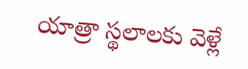యాత్రా స్థలాలకు వెళ్లే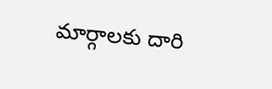మార్గాలకు దారి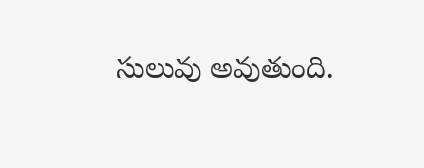సులువు అవుతుంది.